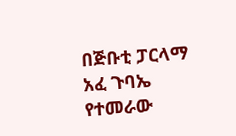በጅቡቲ ፓርላማ አፈ ጉባኤ የተመራው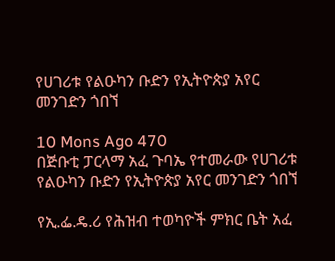የሀገሪቱ የልዑካን ቡድን የኢትዮጵያ አየር መንገድን ጎበኘ

10 Mons Ago 470
በጅቡቲ ፓርላማ አፈ ጉባኤ የተመራው የሀገሪቱ የልዑካን ቡድን የኢትዮጵያ አየር መንገድን ጎበኘ

የኢ.ፌ.ዴ.ሪ የሕዝብ ተወካዮች ምክር ቤት አፈ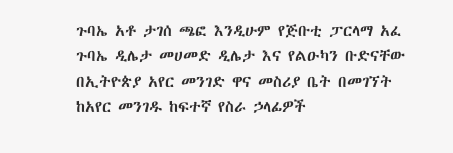ጉባኤ አቶ ታገሰ ጫፎ እንዲሁም የጅቡቲ ፓርላማ አፈ ጉባኤ ዲሌታ መሀመድ ዲሌታ እና የልዑካን ቡድናቸው በኢትዮጵያ አየር መንገድ ዋና መስሪያ ቤት በመገኘት ከአየር መንገዱ ከፍተኛ የስራ ኃላፊዎች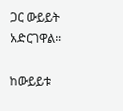ጋር ውይይት አድርገዋል።

ከውይይቱ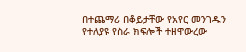በተጨማሪ በቆይታቸው የአየር መንገዱን የተለያዩ የስራ ክፍሎች ተዘዋውረው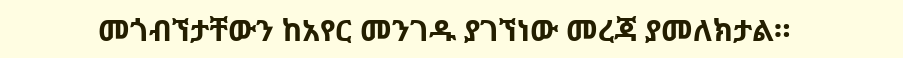መጎብኘታቸውን ከአየር መንገዱ ያገኘነው መረጃ ያመለክታል።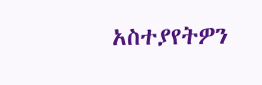አስተያየትዎን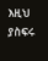እዚህ ያስፍሩ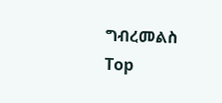ግብረመልስ
Top